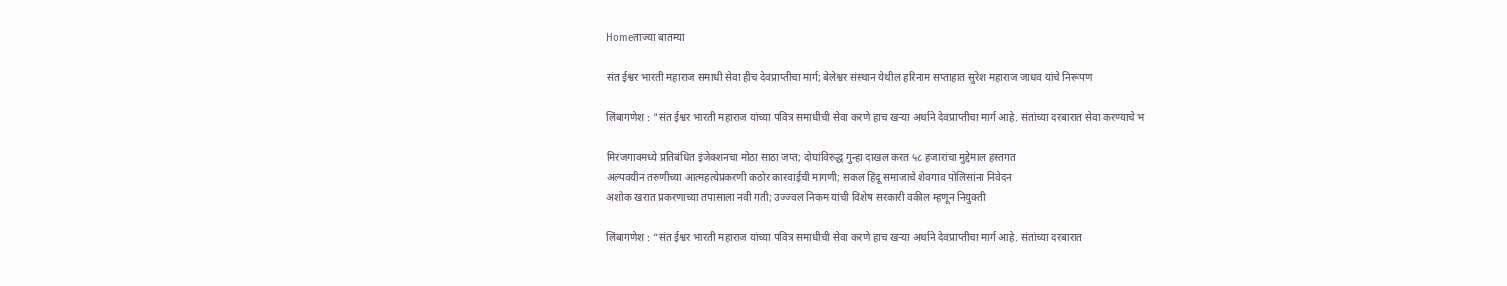Homeताज्या बातम्या

संत ईश्वर भारती महाराज समाधी सेवा हीच देवप्राप्तीचा मार्ग; बेलेश्वर संस्थान येथील हरिनाम सप्ताहात सुरेश महाराज जाधव यांचे निरूपण

लिंबागणेश : "संत ईश्वर भारती महाराज यांच्या पवित्र समाधीची सेवा करणे हाच खऱ्या अर्थाने देवप्राप्तीचा मार्ग आहे. संतांच्या दरबारात सेवा करण्याचे भ

मिरजगावमध्ये प्रतिबंधित इंजेक्शनचा मोठा साठा जप्त; दोघांविरुद्ध गुन्हा दाखल करत ५८ हजारांचा मुद्देमाल हस्तगत
अल्पवयीन तरुणीच्या आत्महत्येप्रकरणी कठोर कारवाईची मागणी; सकल हिंदू समाजाचे शेवगाव पोलिसांना निवेदन
अशोक खरात प्रकरणाच्या तपासाला नवी गती; उज्ज्वल निकम यांची विशेष सरकारी वकील म्हणून नियुक्ती

लिंबागणेश : “संत ईश्वर भारती महाराज यांच्या पवित्र समाधीची सेवा करणे हाच खऱ्या अर्थाने देवप्राप्तीचा मार्ग आहे. संतांच्या दरबारात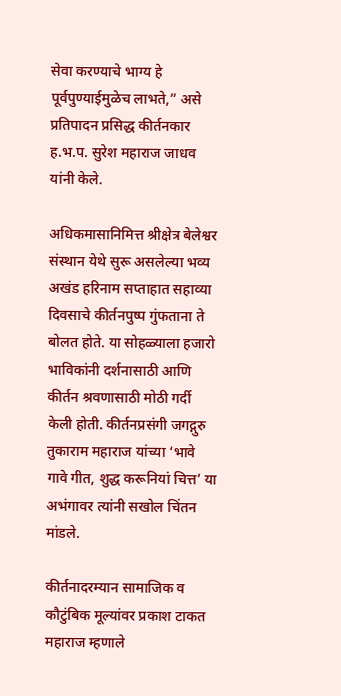सेवा करण्याचे भाग्य हे पूर्वपुण्याईमुळेच लाभते,” असे प्रतिपादन प्रसिद्ध कीर्तनकार ह.भ.प. सुरेश महाराज जाधव यांनी केले.

अधिकमासानिमित्त श्रीक्षेत्र बेलेश्वर संस्थान येथे सुरू असलेल्या भव्य अखंड हरिनाम सप्ताहात सहाव्या दिवसाचे कीर्तनपुष्प गुंफताना ते बोलत होते. या सोहळ्याला हजारो भाविकांनी दर्शनासाठी आणि कीर्तन श्रवणासाठी मोठी गर्दी केली होती. कीर्तनप्रसंगी जगद्गुरु तुकाराम महाराज यांच्या ‘भावे गावे गीत, शुद्ध करूनियां चित्त’ या अभंगावर त्यांनी सखोल चिंतन मांडले.

कीर्तनादरम्यान सामाजिक व कौटुंबिक मूल्यांवर प्रकाश टाकत महाराज म्हणाले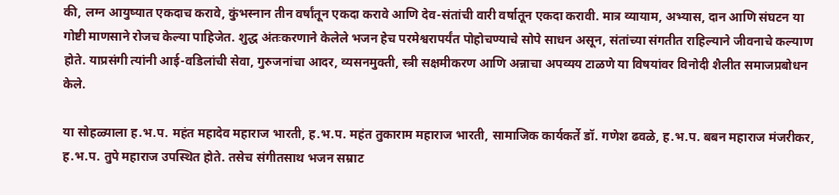की, लग्न आयुष्यात एकदाच करावे, कुंभस्नान तीन वर्षांतून एकदा करावे आणि देव-संतांची वारी वर्षातून एकदा करावी. मात्र व्यायाम, अभ्यास, दान आणि संघटन या गोष्टी माणसाने रोजच केल्या पाहिजेत. शुद्ध अंतःकरणाने केलेले भजन हेच परमेश्वरापर्यंत पोहोचण्याचे सोपे साधन असून, संतांच्या संगतीत राहिल्याने जीवनाचे कल्याण होते. याप्रसंगी त्यांनी आई-वडिलांची सेवा, गुरुजनांचा आदर, व्यसनमुक्ती, स्त्री सक्षमीकरण आणि अन्नाचा अपव्यय टाळणे या विषयांवर विनोदी शैलीत समाजप्रबोधन केले.

या सोहळ्याला ह.भ.प. महंत महादेव महाराज भारती, ह.भ.प. महंत तुकाराम महाराज भारती, सामाजिक कार्यकर्ते डॉ. गणेश ढवळे, ह.भ.प. बबन महाराज मंजरीकर, ह.भ.प. तुपे महाराज उपस्थित होते. तसेच संगीतसाथ भजन सम्राट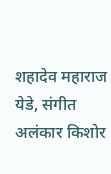शहादेव महाराज येडे, संगीत अलंकार किशोर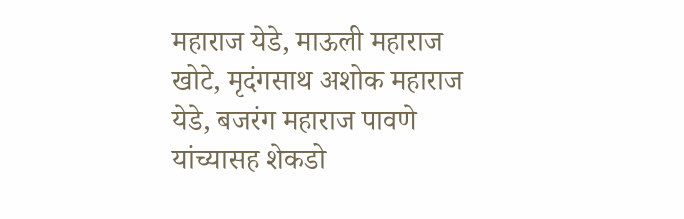महाराज येडे, माऊली महाराज खोटे, मृदंगसाथ अशोक महाराज येडे, बजरंग महाराज पावणे यांच्यासह शेकडो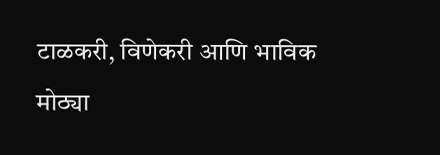टाळकरी, विणेकरी आणि भाविक मोठ्या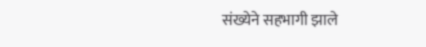संख्येने सहभागी झाले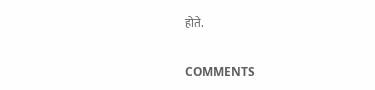होते.

COMMENTS